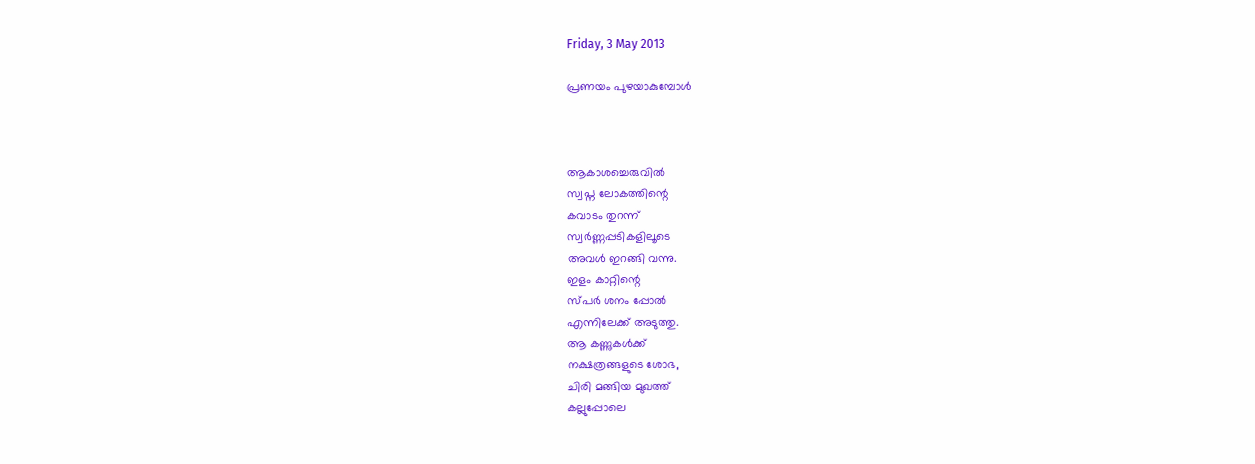Friday, 3 May 2013

പ്രണയം പുഴയാകുമ്പോൾ



ആകാശച്ചെരുവിൽ
സ്വപ്ന ലോകത്തിന്റെ
കവാടം തുറന്ന്
സ്വർണ്ണപ്പടികളിലൂടെ
അവൾ ഇറങ്ങി വന്നു.
ഇളം കാറ്റിന്റെ
സ്പർ ശനം പ്പോൽ
എന്നിലേക്ക്‌ അടുത്തു.
ആ കണ്ണുകൾക്ക്‌
നക്ഷത്രങ്ങളുടെ ശോഭ,
ചിരി മങ്ങിയ മുഖത്ത്‌
കല്ലുപ്പോലെ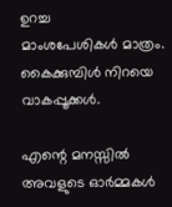ഉറച്ച
മാംശപേശികൾ മാത്രം.
കൈക്കുമ്പിൾ നിറയെ
വാകപ്പൂക്കൾ.

എന്റെ മനസ്സിൽ
അവളുടെ ഓർമ്മകൾ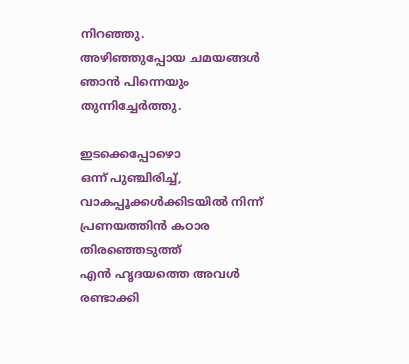നിറഞ്ഞു.
അഴിഞ്ഞുപ്പോയ ചമയങ്ങൾ
ഞാൻ പിന്നെയും
തുന്നിച്ചേർത്തു.

ഇടക്കെപ്പോഴൊ
ഒന്ന് പുഞ്ചിരിച്ച്‌,
വാകപ്പൂക്കൾക്കിടയിൽ നിന്ന്
പ്രണയത്തിൻ കഠാര
തിരഞ്ഞെടുത്ത്‌
എൻ ഹൃദയത്തെ അവൾ
രണ്ടാക്കി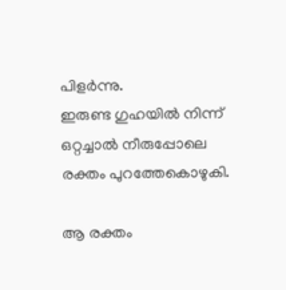പിളർന്നു.
ഇരുണ്ട ഗുഹയിൽ നിന്ന്
ഒറ്റച്ചാൽ നീരുപ്പോലെ
രക്തം പുറത്തേകൊഴുകി.

ആ രക്തം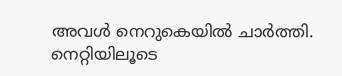അവൾ നെറുകെയിൽ ചാർത്തി.
നെറ്റിയിലൂടെ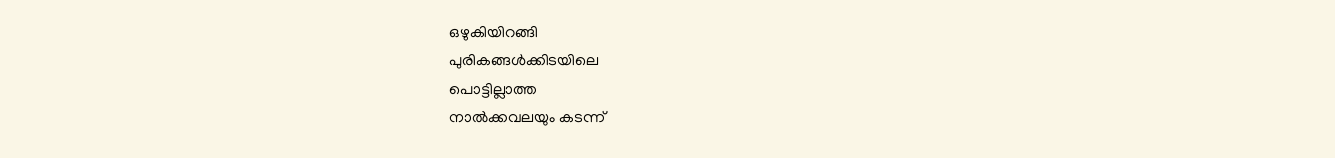ഒഴുകിയിറങ്ങി
പുരികങ്ങൾക്കിടയിലെ
പൊട്ടില്ലാത്ത
നാൽക്കവലയും കടന്ന്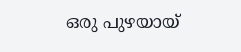ഒരു പുഴയായ്‌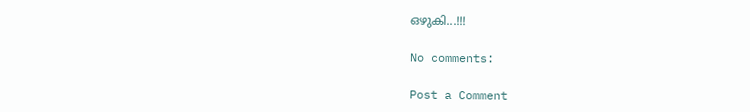ഒഴുകി...!!!

No comments:

Post a Comment